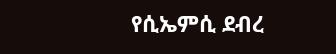የሲኤምሲ ደብረ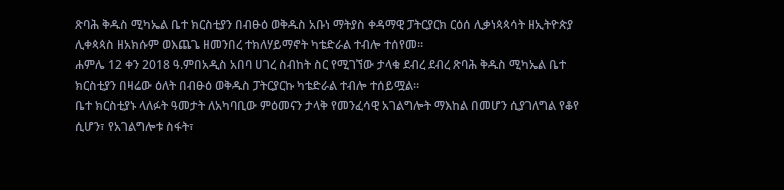ጽባሕ ቅዱስ ሚካኤል ቤተ ክርስቲያን በብፁዕ ወቅዱስ አቡነ ማትያስ ቀዳማዊ ፓትርያርክ ርዕሰ ሊቃነጳጳሳት ዘኢትዮጵያ ሊቀጳጳስ ዘአክሱም ወእጨጌ ዘመንበረ ተክለሃይማኖት ካቴድራል ተብሎ ተሰየመ።
ሐምሌ 12 ቀን 2018 ዓ.ምበአዲስ አበባ ሀገረ ስብከት ስር የሚገኘው ታላቁ ደብረ ደብረ ጽባሕ ቅዱስ ሚካኤል ቤተ ክርስቲያን በዛሬው ዕለት በብፁዕ ወቅዱስ ፓትርያርኩ ካቴድራል ተብሎ ተሰይሟል።
ቤተ ክርስቲያኑ ላለፉት ዓመታት ለአካባቢው ምዕመናን ታላቅ የመንፈሳዊ አገልግሎት ማእከል በመሆን ሲያገለግል የቆየ ሲሆን፣ የአገልግሎቱ ስፋት፣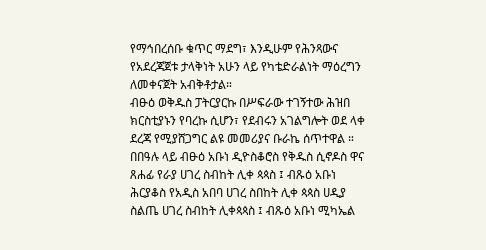የማኅበረሰቡ ቁጥር ማደግ፣ እንዲሁም የሕንጻውና የአደረጃጀቱ ታላቅነት አሁን ላይ የካቴድራልነት ማዕረግን ለመቀናጀት አብቅቶታል።
ብፁዕ ወቅዱስ ፓትርያርኩ በሥፍራው ተገኝተው ሕዝበ ክርስቲያኑን የባረኩ ሲሆን፣ የደብሩን አገልግሎት ወደ ላቀ ደረጃ የሚያሸጋግር ልዩ መመሪያና ቡራኬ ሰጥተዋል ።
በበዓሉ ላይ ብፁዕ አቡነ ዲዮስቆሮስ የቅዱስ ሲኖዶስ ዋና ጸሐፊ የራያ ሀገረ ስብከት ሊቀ ጳጳስ ፤ ብጹዕ አቡነ ሕርያቆስ የአዲስ አበባ ሀገረ ስበከት ሊቀ ጳጳስ ሀዲያ ስልጤ ሀገረ ስብከት ሊቀጳጳስ ፤ ብጹዕ አቡነ ሚካኤል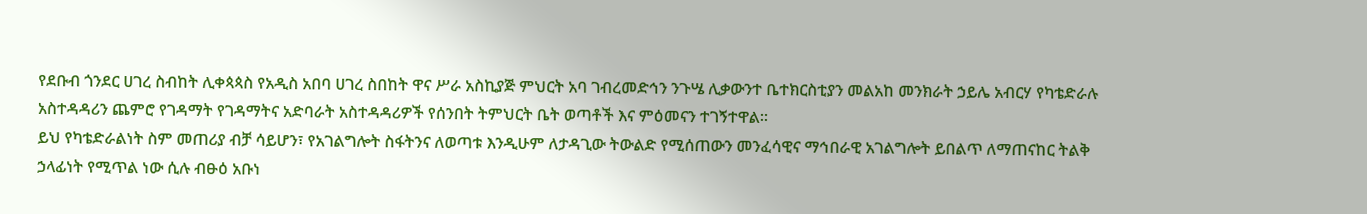የደቡብ ጎንደር ሀገረ ስብከት ሊቀጳጳስ የአዲስ አበባ ሀገረ ስበከት ዋና ሥራ አስኪያጅ ምህርት አባ ገብረመድኅን ንጉሤ ሊቃውንተ ቤተክርስቲያን መልአከ መንክራት ኃይሌ አብርሃ የካቴድራሉ አስተዳዳሪን ጨምሮ የገዳማት የገዳማትና አድባራት አስተዳዳሪዎች የሰንበት ትምህርት ቤት ወጣቶች እና ምዕመናን ተገኝተዋል።
ይህ የካቴድራልነት ስም መጠሪያ ብቻ ሳይሆን፣ የአገልግሎት ስፋትንና ለወጣቱ እንዲሁም ለታዳጊው ትውልድ የሚሰጠውን መንፈሳዊና ማኅበራዊ አገልግሎት ይበልጥ ለማጠናከር ትልቅ ኃላፊነት የሚጥል ነው ሲሉ ብፁዕ አቡነ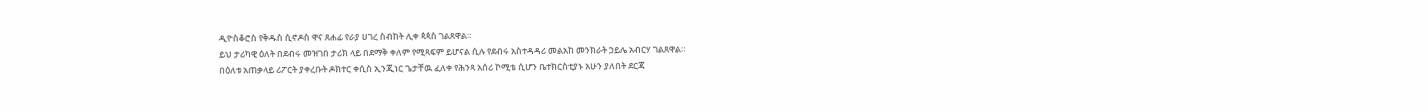ዲዮስቆሮስ የቅዱስ ሲኖዶስ ዋና ጸሐፊ የራያ ሀገረ ስብከት ሊቀ ጳጳስ ገልጸዋል።
ይህ ታሪካዊ ዕለት በደብሩ መዝገበ ታሪክ ላይ በደማቅ ቀለም የሚጻፍም ይሆናል ሲሉ የደብሩ አስተዳዳሪ መልአከ መንክራት ኃይሌ አብርሃ ገልጸዋል።
በዕለቱ አጠቃላይ ሪፖርት ያቀረቡት ዶክተር ቀሲስ ኢንጂነር ጌታቸዉ ፈለቀ የሕንጻ አሰሪ ኮሚቴ ሲሆን ቤተክርስቲያኑ አሁን ያለበት ደርጃ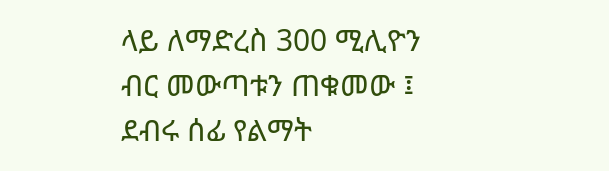ላይ ለማድረስ 300 ሚሊዮን ብር መውጣቱን ጠቁመው ፤ ደብሩ ሰፊ የልማት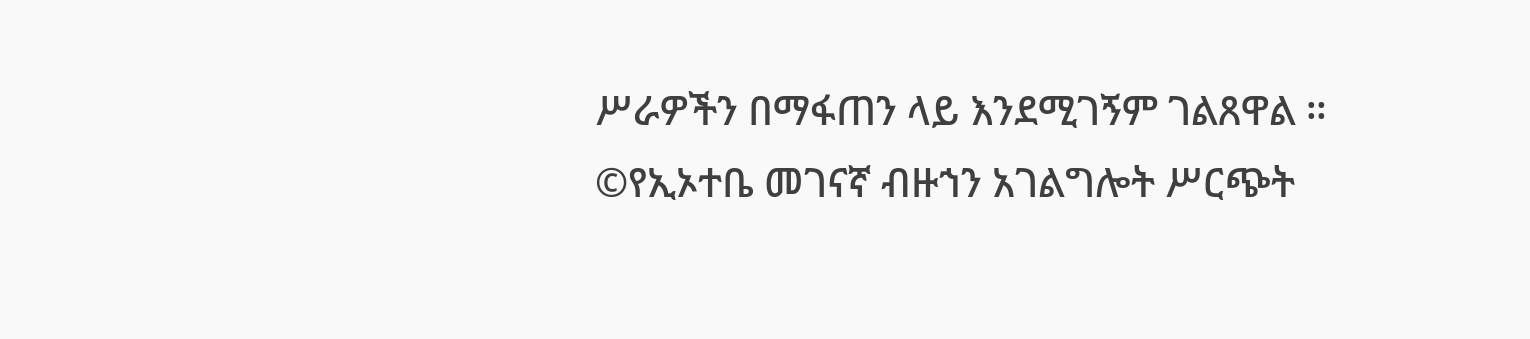ሥራዎችን በማፋጠን ላይ እንደሚገኝም ገልጸዋል ።
©የኢኦተቤ መገናኛ ብዙኀን አገልግሎት ሥርጭት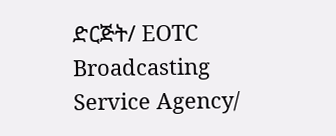ድርጅት/ EOTC Broadcasting Service Agency/